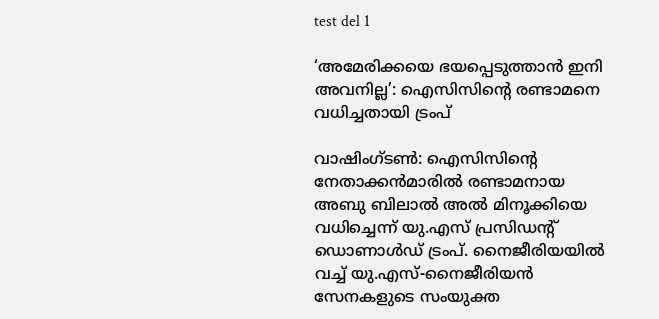test del 1

‘അമേരിക്കയെ ഭയപ്പെടുത്താൻ ഇനി അവനില്ല’: ഐസിസിന്റെ രണ്ടാമനെ വധിച്ചതായി ട്രംപ്

വാഷിംഗ്ടൺ: ഐസിസിന്റെ നേതാക്കൻമാരിൽ രണ്ടാമനായ അബു ബിലാൽ അൽ മിനൂക്കിയെ വധിച്ചെന്ന് യു.എസ് പ്രസിഡന്റ് ഡൊണാൾഡ് ട്രംപ്. നൈജീരിയയിൽ വച്ച് യു.എസ്-നൈജീരിയൻ സേനകളുടെ സംയുക്ത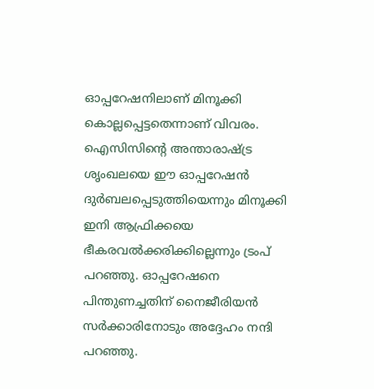ഓപ്പറേഷനിലാണ് മിനൂക്കി കൊല്ലപ്പെട്ടതെന്നാണ് വിവരം. ഐസിസിന്റെ അന്താരാഷ്ട്ര ശൃംഖലയെ ഈ ഓപ്പറേഷൻ ദുർബലപ്പെടുത്തിയെന്നും മിനൂക്കി ഇനി ആഫ്രിക്കയെ ഭീകരവൽക്കരിക്കില്ലെന്നും ട്രംപ് പറഞ്ഞു. ഓപ്പറേഷനെ പിന്തുണച്ചതിന് നൈജീരിയൻ സർക്കാരിനോടും അദ്ദേഹം നന്ദി പറഞ്ഞു.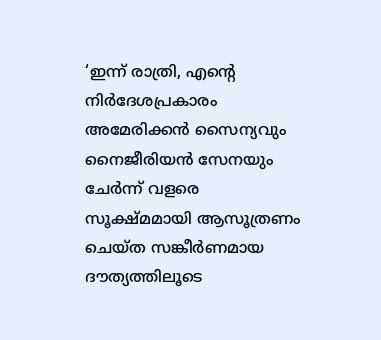‘ഇന്ന് രാത്രി, എന്റെ നിർദേശപ്രകാരം അമേരിക്കൻ സൈന്യവും നൈജീരിയൻ സേനയും ചേർന്ന് വളരെ സൂക്ഷ്മമായി ആസൂത്രണം ചെയ്ത സങ്കീർണമായ ദൗത്യത്തിലൂടെ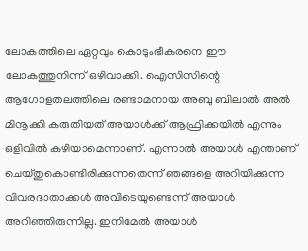ലോകത്തിലെ ഏറ്റവും കൊടുംഭീകരനെ ഈ ലോകത്തുനിന്ന് ഒഴിവാക്കി. ഐസിസിന്റെ ആഗോളതലത്തിലെ രണ്ടാമനായ അബു ബിലാൽ അൽ മിനൂക്കി കരുതിയത് അയാൾക്ക് ആഫ്രിക്കയിൽ എന്നും ഒളിവിൽ കഴിയാമെന്നാണ്. എന്നാൽ അയാൾ എന്താണ് ചെയ്തുകൊണ്ടിരിക്കുന്നതെന്ന് ഞങ്ങളെ അറിയിക്കുന്ന വിവരദാതാക്കൾ അവിടെയുണ്ടെന്ന് അയാൾ അറിഞ്ഞിരുന്നില്ല. ഇനിമേൽ അയാൾ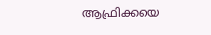ആഫ്രിക്കയെ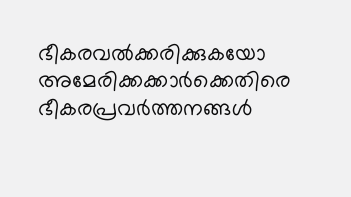ഭീകരവൽക്കരിക്കുകയോ അമേരിക്കക്കാർക്കെതിരെ ഭീകരപ്രവർത്തനങ്ങൾ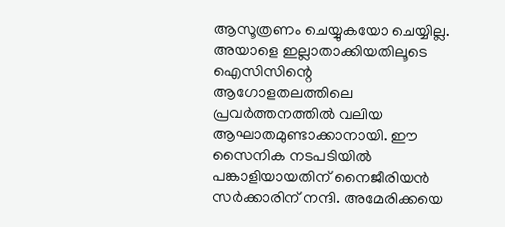ആസൂത്രണം ചെയ്യുകയോ ചെയ്യില്ല. അയാളെ ഇല്ലാതാക്കിയതിലൂടെ ഐസിസിന്റെ ആഗോളതലത്തിലെ പ്രവർത്തനത്തിൽ വലിയ ആഘാതമുണ്ടാക്കാനായി. ഈ സൈനിക നടപടിയിൽ പങ്കാളിയായതിന് നൈജീരിയൻ സർക്കാരിന് നന്ദി. അമേരിക്കയെ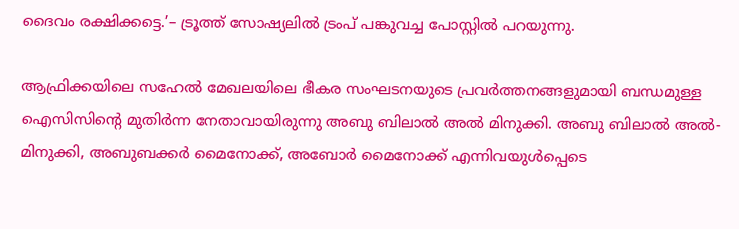ദൈവം രക്ഷിക്കട്ടെ.’– ട്രൂത്ത് സോഷ്യലിൽ ട്രംപ് പങ്കുവച്ച പോസ്റ്റിൽ പറയുന്നു.

ആഫ്രിക്കയിലെ സഹേൽ മേഖലയിലെ ഭീകര സംഘടനയുടെ പ്രവർത്തനങ്ങളുമായി ബന്ധമുള്ള ഐസിസിന്റെ മുതിർന്ന നേതാവായിരുന്നു അബു ബിലാൽ അൽ മിനുക്കി. അബു ബിലാൽ അൽ-മിനുക്കി, അബുബക്കർ മൈനോക്ക്, അബോർ മൈനോക്ക് എന്നിവയുൾപ്പെടെ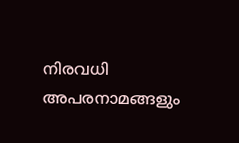നിരവധി അപരനാമങ്ങളും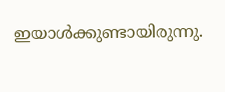ഇയാൾക്കുണ്ടായിരുന്നു.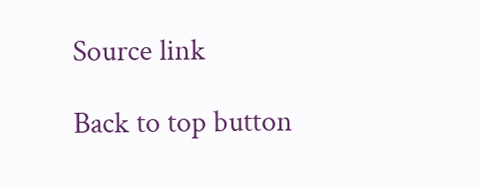Source link

Back to top button